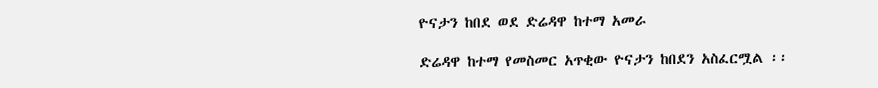ዮናታን ከበደ ወደ ድሬዳዋ ከተማ አመራ

ድሬዳዋ ከተማ የመስመር አጥቂው ዮናታን ከበደን አስፈርሟል ፡፡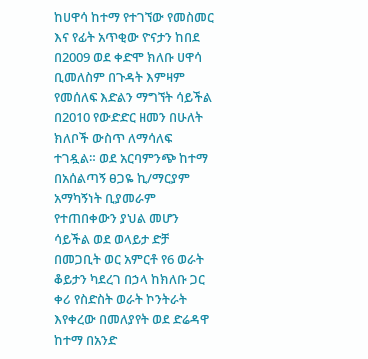ከሀዋሳ ከተማ የተገኘው የመስመር እና የፊት አጥቂው ዮናታን ከበደ በ2009 ወደ ቀድሞ ክለቡ ሀዋሳ ቢመለስም በጉዳት እምዛም የመሰለፍ እድልን ማግኘት ሳይችል በ2010 የውድድር ዘመን በሁለት ክለቦች ውስጥ ለማሳለፍ ተገዷል። ወደ አርባምንጭ ከተማ በአሰልጣኝ ፀጋዬ ኪ/ማርያም አማካኝነት ቢያመራም የተጠበቀውን ያህል መሆን ሳይችል ወደ ወላይታ ድቻ በመጋቢት ወር አምርቶ የ6 ወራት ቆይታን ካደረገ በኃላ ከክለቡ ጋር ቀሪ የስድስት ወራት ኮንትራት እየቀረው በመለያየት ወደ ድሬዳዋ ከተማ በአንድ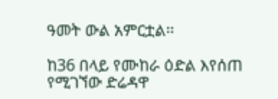ዓመት ውል አምርቷል፡፡

ከ36 በላይ የሙከራ ዕድል እየሰጠ የሚገኘው ድሬዳዋ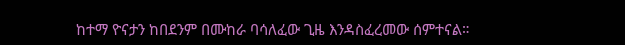ከተማ ዮናታን ከበደንም በሙከራ ባሳለፈው ጊዜ እንዳስፈረመው ሰምተናል።